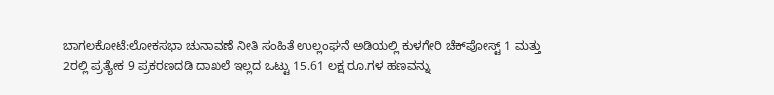ಬಾಗಲಕೋಟೆ:ಲೋಕಸಭಾ ಚುನಾವಣೆ ನೀತಿ ಸಂಹಿತೆ ಉಲ್ಲಂಘನೆ ಅಡಿಯಲ್ಲಿ ಕುಳಗೇರಿ ಚೆಕ್‌ಪೋಸ್ಟ್ 1 ಮತ್ತು 2ರಲ್ಲಿ ಪ್ರತ್ಯೇಕ 9 ಪ್ರಕರಣದಡಿ ದಾಖಲೆ ಇಲ್ಲದ ಒಟ್ಟು 15.61 ಲಕ್ಷ ರೂ.ಗಳ ಹಣವನ್ನು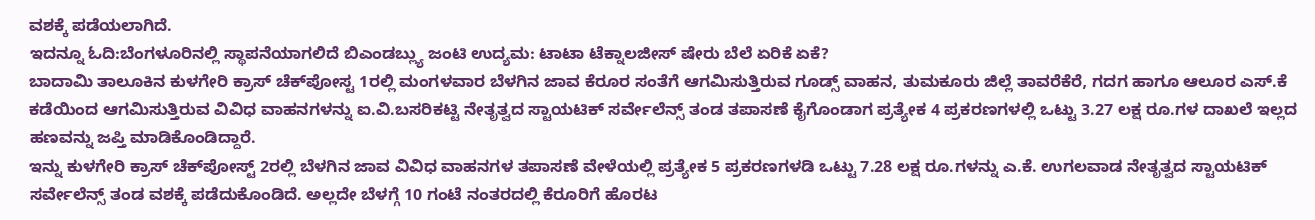ವಶಕ್ಕೆ ಪಡೆಯಲಾಗಿದೆ.
ಇದನ್ನೂ ಓದಿ:ಬೆಂಗಳೂರಿನಲ್ಲಿ ಸ್ಥಾಪನೆಯಾಗಲಿದೆ ಬಿಎಂಡಬ್ಲ್ಯು ಜಂಟಿ ಉದ್ಯಮ: ಟಾಟಾ ಟೆಕ್ನಾಲಜೀಸ್ ಷೇರು ಬೆಲೆ ಏರಿಕೆ ಏಕೆ?
ಬಾದಾಮಿ ತಾಲೂಕಿನ ಕುಳಗೇರಿ ಕ್ರಾಸ್ ಚೆಕ್‌ಪೋಸ್ಟ 1ರಲ್ಲಿ ಮಂಗಳವಾರ ಬೆಳಗಿನ ಜಾವ ಕೆರೂರ ಸಂತೆಗೆ ಆಗಮಿಸುತ್ತಿರುವ ಗೂಡ್ಸ್ ವಾಹನ, ತುಮಕೂರು ಜಿಲ್ಲೆ ತಾವರೆಕೆರೆ, ಗದಗ ಹಾಗೂ ಆಲೂರ ಎಸ್.ಕೆ ಕಡೆಯಿಂದ ಆಗಮಿಸುತ್ತಿರುವ ವಿವಿಧ ವಾಹನಗಳನ್ನು ಐ.ವಿ.ಬಸರಿಕಟ್ಟಿ ನೇತೃತ್ವದ ಸ್ಟಾಯಟಿಕ್ ಸರ್ವೇಲೆನ್ಸ್ ತಂಡ ತಪಾಸಣೆ ಕೈಗೊಂಡಾಗ ಪ್ರತ್ಯೇಕ 4 ಪ್ರಕರಣಗಳಲ್ಲಿ ಒಟ್ಟು 3.27 ಲಕ್ಷ ರೂ.ಗಳ ದಾಖಲೆ ಇಲ್ಲದ ಹಣವನ್ನು ಜಪ್ತಿ ಮಾಡಿಕೊಂಡಿದ್ದಾರೆ.
ಇನ್ನು ಕುಳಗೇರಿ ಕ್ರಾಸ್ ಚೆಕ್‌ಪೋಸ್ಟ್ 2ರಲ್ಲಿ ಬೆಳಗಿನ ಜಾವ ವಿವಿಧ ವಾಹನಗಳ ತಪಾಸಣೆ ವೇಳೆಯಲ್ಲಿ ಪ್ರತ್ಯೇಕ 5 ಪ್ರಕರಣಗಳಡಿ ಒಟ್ಟು 7.28 ಲಕ್ಷ ರೂ.ಗಳನ್ನು ಎ.ಕೆ. ಉಗಲವಾಡ ನೇತೃತ್ವದ ಸ್ಟಾಯಟಿಕ್ ಸರ್ವೇಲೆನ್ಸ್ ತಂಡ ವಶಕ್ಕೆ ಪಡೆದುಕೊಂಡಿದೆ. ಅಲ್ಲದೇ ಬೆಳಗ್ಗೆ 10 ಗಂಟೆ ನಂತರದಲ್ಲಿ ಕೆರೂರಿಗೆ ಹೊರಟ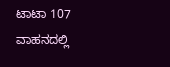ಟಾಟಾ 107 ವಾಹನದಲ್ಲಿ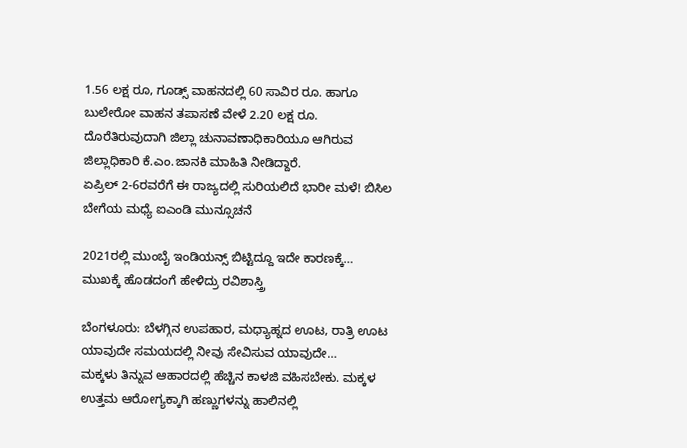1.56 ಲಕ್ಷ ರೂ, ಗೂಡ್ಸ್ ವಾಹನದಲ್ಲಿ 60 ಸಾವಿರ ರೂ. ಹಾಗೂ ಬುಲೇರೋ ವಾಹನ ತಪಾಸಣೆ ವೇಳೆ 2.20 ಲಕ್ಷ ರೂ. ದೊರೆತಿರುವುದಾಗಿ ಜಿಲ್ಲಾ ಚುನಾವಣಾಧಿಕಾರಿಯೂ ಆಗಿರುವ ಜಿಲ್ಲಾಧಿಕಾರಿ ಕೆ.ಎಂ.ಜಾನಕಿ ಮಾಹಿತಿ ನೀಡಿದ್ದಾರೆ.
ಏಪ್ರಿಲ್ 2-6ರವರೆಗೆ ಈ ರಾಜ್ಯದಲ್ಲಿ ಸುರಿಯಲಿದೆ ಭಾರೀ ಮಳೆ! ಬಿಸಿಲ ಬೇಗೆಯ ಮಧ್ಯೆ ಐಎಂಡಿ ಮುನ್ಸೂಚನೆ

2021ರಲ್ಲಿ ಮುಂಬೈ ಇಂಡಿಯನ್ಸ್ ಬಿಟ್ಟಿದ್ದೂ ಇದೇ ಕಾರಣಕ್ಕೆ… ಮುಖಕ್ಕೆ ಹೊಡದಂಗೆ ಹೇಳಿದ್ರು ರವಿಶಾಸ್ತ್ರಿ

ಬೆಂಗಳೂರು: ಬೆಳಗ್ಗಿನ ಉಪಹಾರ, ಮಧ್ಯಾಹ್ನದ ಊಟ, ರಾತ್ರಿ ಊಟ ಯಾವುದೇ ಸಮಯದಲ್ಲಿ ನೀವು ಸೇವಿಸುವ ಯಾವುದೇ…
ಮಕ್ಕಳು ತಿನ್ನುವ ಆಹಾರದಲ್ಲಿ ಹೆಚ್ಚಿನ ಕಾಳಜಿ ವಹಿಸಬೇಕು. ಮಕ್ಕಳ ಉತ್ತಮ ಆರೋಗ್ಯಕ್ಕಾಗಿ ಹಣ್ಣುಗಳನ್ನು ಹಾಲಿನಲ್ಲಿ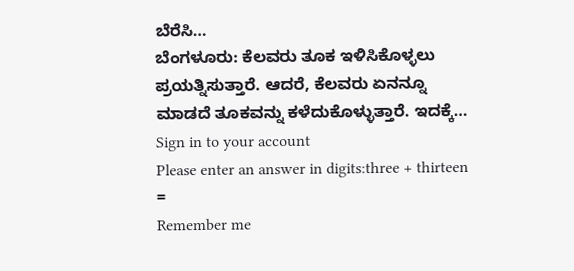ಬೆರೆಸಿ…
ಬೆಂಗಳೂರು: ಕೆಲವರು ತೂಕ ಇಳಿಸಿಕೊಳ್ಳಲು ಪ್ರಯತ್ನಿಸುತ್ತಾರೆ. ಆದರೆ, ಕೆಲವರು ಏನನ್ನೂ ಮಾಡದೆ ತೂಕವನ್ನು ಕಳೆದುಕೊಳ್ಳುತ್ತಾರೆ. ಇದಕ್ಕೆ…
Sign in to your account
Please enter an answer in digits:three + thirteen =
Remember me